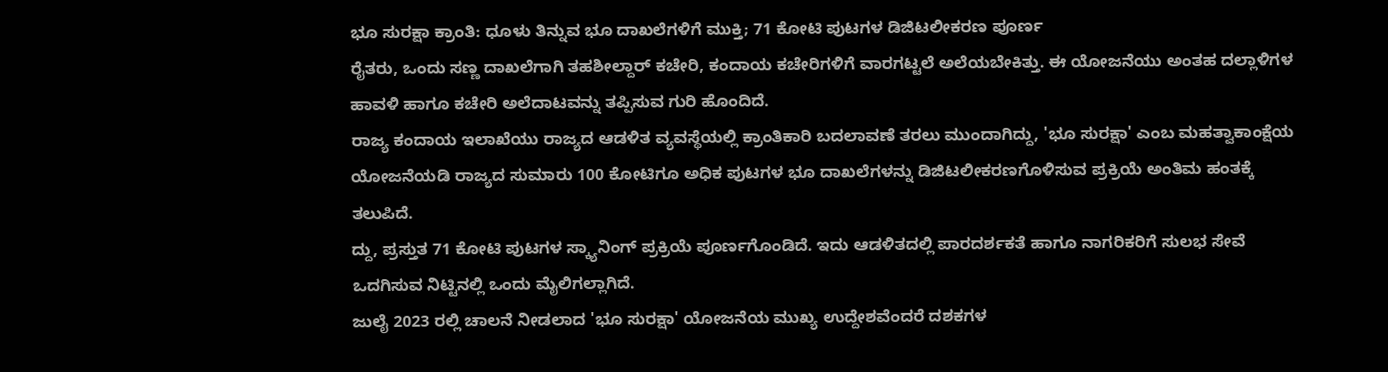ಭೂ ಸುರಕ್ಷಾ ಕ್ರಾಂತಿ: ಧೂಳು ತಿನ್ನುವ ಭೂ ದಾಖಲೆಗಳಿಗೆ ಮುಕ್ತಿ; 71 ಕೋಟಿ ಪುಟಗಳ ಡಿಜಿಟಲೀಕರಣ ಪೂರ್ಣ
ರೈತರು, ಒಂದು ಸಣ್ಣ ದಾಖಲೆಗಾಗಿ ತಹಶೀಲ್ದಾರ್ ಕಚೇರಿ, ಕಂದಾಯ ಕಚೇರಿಗಳಿಗೆ ವಾರಗಟ್ಟಲೆ ಅಲೆಯಬೇಕಿತ್ತು. ಈ ಯೋಜನೆಯು ಅಂತಹ ದಲ್ಲಾಳಿಗಳ ಹಾವಳಿ ಹಾಗೂ ಕಚೇರಿ ಅಲೆದಾಟವನ್ನು ತಪ್ಪಿಸುವ ಗುರಿ ಹೊಂದಿದೆ.
ರಾಜ್ಯ ಕಂದಾಯ ಇಲಾಖೆಯು ರಾಜ್ಯದ ಆಡಳಿತ ವ್ಯವಸ್ಥೆಯಲ್ಲಿ ಕ್ರಾಂತಿಕಾರಿ ಬದಲಾವಣೆ ತರಲು ಮುಂದಾಗಿದ್ದು, 'ಭೂ ಸುರಕ್ಷಾ' ಎಂಬ ಮಹತ್ವಾಕಾಂಕ್ಷೆಯ ಯೋಜನೆಯಡಿ ರಾಜ್ಯದ ಸುಮಾರು 100 ಕೋಟಿಗೂ ಅಧಿಕ ಪುಟಗಳ ಭೂ ದಾಖಲೆಗಳನ್ನು ಡಿಜಿಟಲೀಕರಣಗೊಳಿಸುವ ಪ್ರಕ್ರಿಯೆ ಅಂತಿಮ ಹಂತಕ್ಕೆ ತಲುಪಿದೆ.
ದ್ದು, ಪ್ರಸ್ತುತ 71 ಕೋಟಿ ಪುಟಗಳ ಸ್ಕ್ಯಾನಿಂಗ್ ಪ್ರಕ್ರಿಯೆ ಪೂರ್ಣಗೊಂಡಿದೆ. ಇದು ಆಡಳಿತದಲ್ಲಿ ಪಾರದರ್ಶಕತೆ ಹಾಗೂ ನಾಗರಿಕರಿಗೆ ಸುಲಭ ಸೇವೆ ಒದಗಿಸುವ ನಿಟ್ಟಿನಲ್ಲಿ ಒಂದು ಮೈಲಿಗಲ್ಲಾಗಿದೆ.
ಜುಲೈ 2023 ರಲ್ಲಿ ಚಾಲನೆ ನೀಡಲಾದ 'ಭೂ ಸುರಕ್ಷಾ' ಯೋಜನೆಯ ಮುಖ್ಯ ಉದ್ದೇಶವೆಂದರೆ ದಶಕಗಳ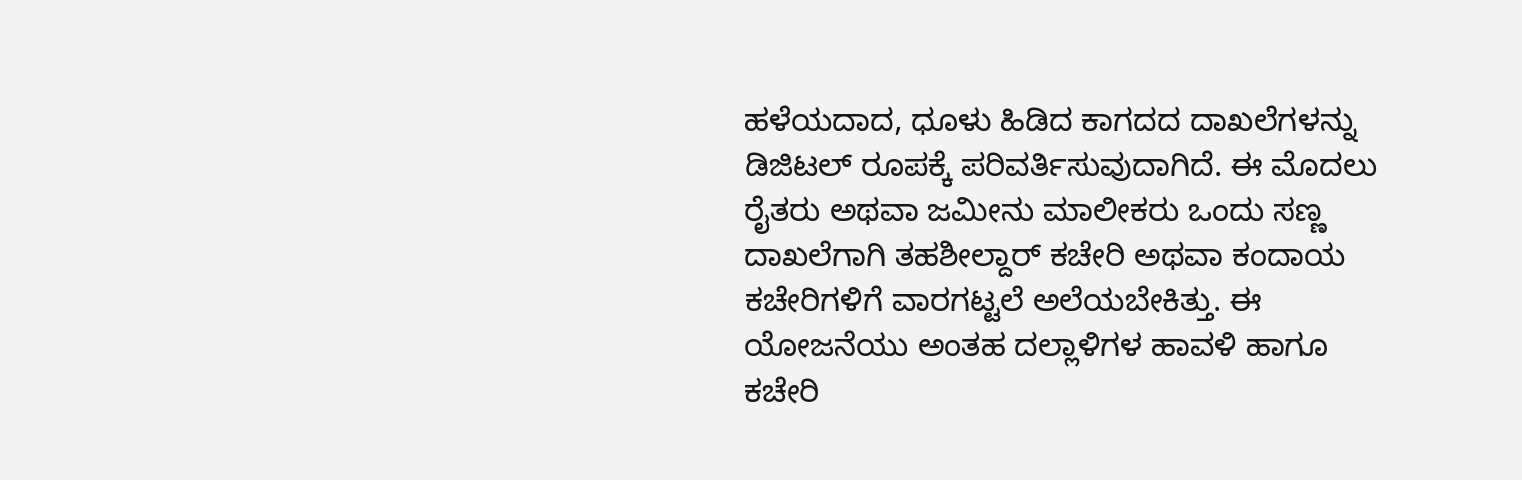ಹಳೆಯದಾದ, ಧೂಳು ಹಿಡಿದ ಕಾಗದದ ದಾಖಲೆಗಳನ್ನು ಡಿಜಿಟಲ್ ರೂಪಕ್ಕೆ ಪರಿವರ್ತಿಸುವುದಾಗಿದೆ. ಈ ಮೊದಲು ರೈತರು ಅಥವಾ ಜಮೀನು ಮಾಲೀಕರು ಒಂದು ಸಣ್ಣ ದಾಖಲೆಗಾಗಿ ತಹಶೀಲ್ದಾರ್ ಕಚೇರಿ ಅಥವಾ ಕಂದಾಯ ಕಚೇರಿಗಳಿಗೆ ವಾರಗಟ್ಟಲೆ ಅಲೆಯಬೇಕಿತ್ತು. ಈ ಯೋಜನೆಯು ಅಂತಹ ದಲ್ಲಾಳಿಗಳ ಹಾವಳಿ ಹಾಗೂ ಕಚೇರಿ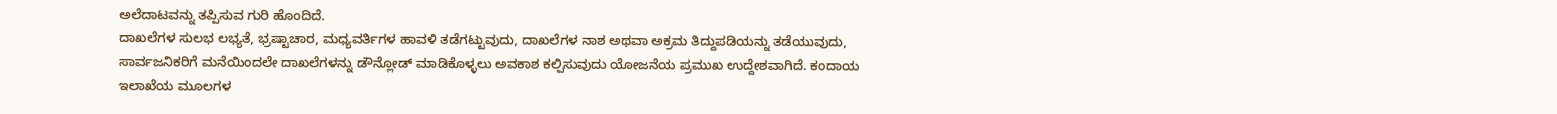ಅಲೆದಾಟವನ್ನು ತಪ್ಪಿಸುವ ಗುರಿ ಹೊಂದಿದೆ.
ದಾಖಲೆಗಳ ಸುಲಭ ಲಭ್ಯತೆ, ಭ್ರಷ್ಟಾಚಾರ, ಮಧ್ಯವರ್ತಿಗಳ ಹಾವಳಿ ತಡೆಗಟ್ಟುವುದು, ದಾಖಲೆಗಳ ನಾಶ ಅಥವಾ ಅಕ್ರಮ ತಿದ್ದುಪಡಿಯನ್ನು ತಡೆಯುವುದು, ಸಾರ್ವಜನಿಕರಿಗೆ ಮನೆಯಿಂದಲೇ ದಾಖಲೆಗಳನ್ನು ಡೌನ್ಲೋಡ್ ಮಾಡಿಕೊಳ್ಳಲು ಅವಕಾಶ ಕಲ್ಪಿಸುವುದು ಯೋಜನೆಯ ಪ್ರಮುಖ ಉದ್ದೇಶವಾಗಿದೆ. ಕಂದಾಯ ಇಲಾಖೆಯ ಮೂಲಗಳ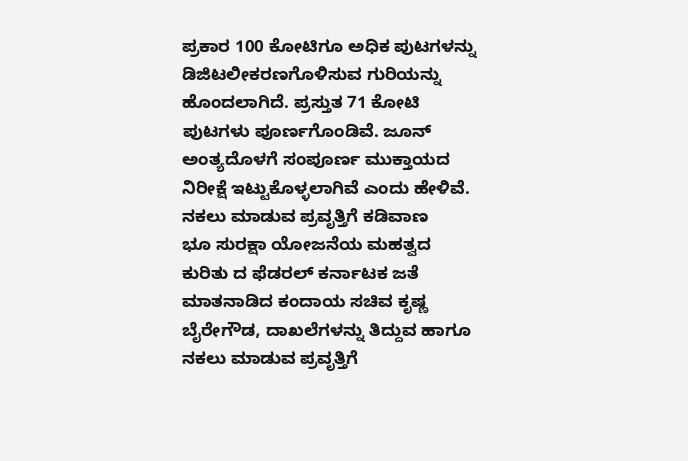ಪ್ರಕಾರ 100 ಕೋಟಿಗೂ ಅಧಿಕ ಪುಟಗಳನ್ನು ಡಿಜಿಟಲೀಕರಣಗೊಳಿಸುವ ಗುರಿಯನ್ನು ಹೊಂದಲಾಗಿದೆ. ಪ್ರಸ್ತುತ 71 ಕೋಟಿ ಪುಟಗಳು ಪೂರ್ಣಗೊಂಡಿವೆ. ಜೂನ್ ಅಂತ್ಯದೊಳಗೆ ಸಂಪೂರ್ಣ ಮುಕ್ತಾಯದ ನಿರೀಕ್ಷೆ ಇಟ್ಟುಕೊಳ್ಳಲಾಗಿವೆ ಎಂದು ಹೇಳಿವೆ.
ನಕಲು ಮಾಡುವ ಪ್ರವೃತ್ತಿಗೆ ಕಡಿವಾಣ
ಭೂ ಸುರಕ್ಷಾ ಯೋಜನೆಯ ಮಹತ್ವದ ಕುರಿತು ದ ಫೆಡರಲ್ ಕರ್ನಾಟಕ ಜತೆ ಮಾತನಾಡಿದ ಕಂದಾಯ ಸಚಿವ ಕೃಷ್ಣ ಬೈರೇಗೌಡ, ದಾಖಲೆಗಳನ್ನು ತಿದ್ದುವ ಹಾಗೂ ನಕಲು ಮಾಡುವ ಪ್ರವೃತ್ತಿಗೆ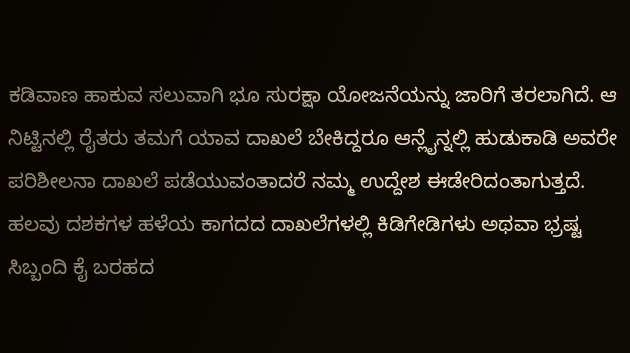ಕಡಿವಾಣ ಹಾಕುವ ಸಲುವಾಗಿ ಭೂ ಸುರಕ್ಷಾ ಯೋಜನೆಯನ್ನು ಜಾರಿಗೆ ತರಲಾಗಿದೆ. ಆ ನಿಟ್ಟಿನಲ್ಲಿ ರೈತರು ತಮಗೆ ಯಾವ ದಾಖಲೆ ಬೇಕಿದ್ದರೂ ಆನ್ಲೈನ್ನಲ್ಲಿ ಹುಡುಕಾಡಿ ಅವರೇ ಪರಿಶೀಲನಾ ದಾಖಲೆ ಪಡೆಯುವಂತಾದರೆ ನಮ್ಮ ಉದ್ದೇಶ ಈಡೇರಿದಂತಾಗುತ್ತದೆ. ಹಲವು ದಶಕಗಳ ಹಳೆಯ ಕಾಗದದ ದಾಖಲೆಗಳಲ್ಲಿ ಕಿಡಿಗೇಡಿಗಳು ಅಥವಾ ಭ್ರಷ್ಟ ಸಿಬ್ಬಂದಿ ಕೈ ಬರಹದ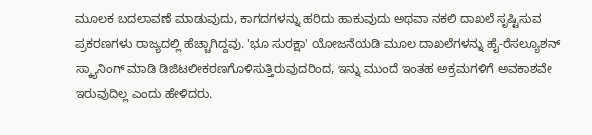ಮೂಲಕ ಬದಲಾವಣೆ ಮಾಡುವುದು, ಕಾಗದಗಳನ್ನು ಹರಿದು ಹಾಕುವುದು ಅಥವಾ ನಕಲಿ ದಾಖಲೆ ಸೃಷ್ಟಿಸುವ ಪ್ರಕರಣಗಳು ರಾಜ್ಯದಲ್ಲಿ ಹೆಚ್ಚಾಗಿದ್ದವು. 'ಭೂ ಸುರಕ್ಷಾ' ಯೋಜನೆಯಡಿ ಮೂಲ ದಾಖಲೆಗಳನ್ನು ಹೈ-ರೆಸಲ್ಯೂಶನ್ ಸ್ಕ್ಯಾನಿಂಗ್ ಮಾಡಿ ಡಿಜಿಟಲೀಕರಣಗೊಳಿಸುತ್ತಿರುವುದರಿಂದ, ಇನ್ನು ಮುಂದೆ ಇಂತಹ ಅಕ್ರಮಗಳಿಗೆ ಅವಕಾಶವೇ ಇರುವುದಿಲ್ಲ ಎಂದು ಹೇಳಿದರು.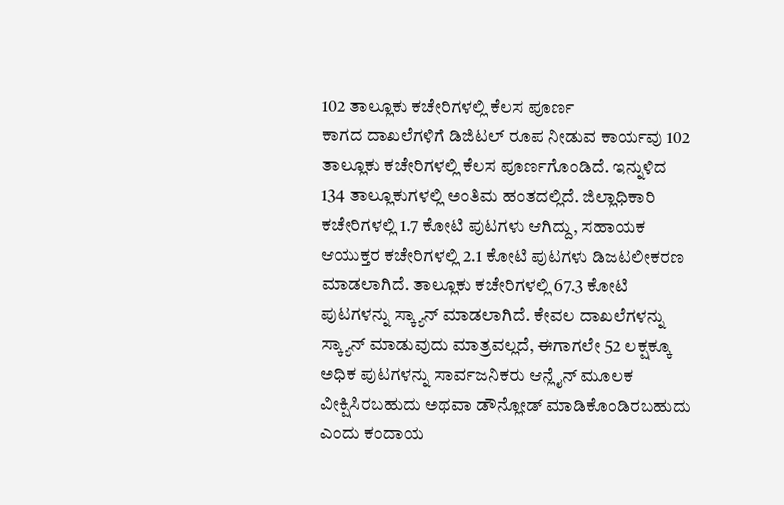102 ತಾಲ್ಲೂಕು ಕಚೇರಿಗಳಲ್ಲಿ ಕೆಲಸ ಪೂರ್ಣ
ಕಾಗದ ದಾಖಲೆಗಳಿಗೆ ಡಿಜಿಟಲ್ ರೂಪ ನೀಡುವ ಕಾರ್ಯವು 102 ತಾಲ್ಲೂಕು ಕಚೇರಿಗಳಲ್ಲಿ ಕೆಲಸ ಪೂರ್ಣಗೊಂಡಿದೆ. ಇನ್ನುಳಿದ 134 ತಾಲ್ಲೂಕುಗಳಲ್ಲಿ ಅಂತಿಮ ಹಂತದಲ್ಲಿದೆ. ಜಿಲ್ಲಾಧಿಕಾರಿ ಕಚೇರಿಗಳಲ್ಲಿ 1.7 ಕೋಟಿ ಪುಟಗಳು ಆಗಿದ್ದು, ಸಹಾಯಕ ಆಯುಕ್ತರ ಕಚೇರಿಗಳಲ್ಲಿ 2.1 ಕೋಟಿ ಪುಟಗಳು ಡಿಜಟಲೀಕರಣ ಮಾಡಲಾಗಿದೆ. ತಾಲ್ಲೂಕು ಕಚೇರಿಗಳಲ್ಲಿ 67.3 ಕೋಟಿ ಪುಟಗಳನ್ನು ಸ್ಕ್ಯಾನ್ ಮಾಡಲಾಗಿದೆ. ಕೇವಲ ದಾಖಲೆಗಳನ್ನು ಸ್ಕ್ಯಾನ್ ಮಾಡುವುದು ಮಾತ್ರವಲ್ಲದೆ, ಈಗಾಗಲೇ 52 ಲಕ್ಷಕ್ಕೂ ಅಧಿಕ ಪುಟಗಳನ್ನು ಸಾರ್ವಜನಿಕರು ಆನ್ಲೈನ್ ಮೂಲಕ ವೀಕ್ಷಿಸಿರಬಹುದು ಅಥವಾ ಡೌನ್ಲೋಡ್ ಮಾಡಿಕೊಂಡಿರಬಹುದು ಎಂದು ಕಂದಾಯ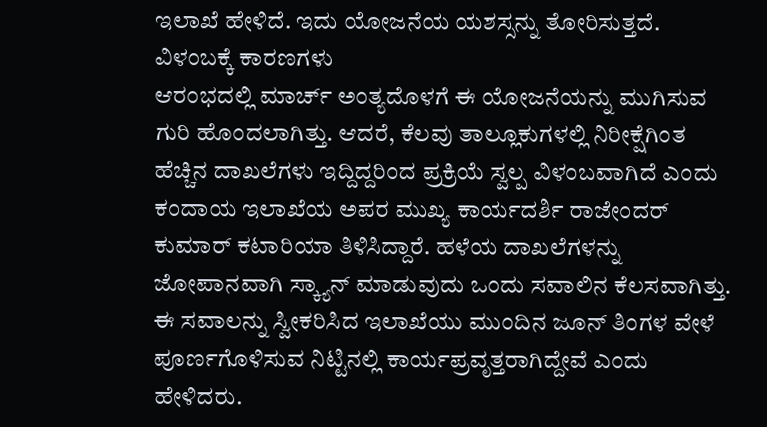ಇಲಾಖೆ ಹೇಳಿದೆ. ಇದು ಯೋಜನೆಯ ಯಶಸ್ಸನ್ನು ತೋರಿಸುತ್ತದೆ.
ವಿಳಂಬಕ್ಕೆ ಕಾರಣಗಳು
ಆರಂಭದಲ್ಲಿ ಮಾರ್ಚ್ ಅಂತ್ಯದೊಳಗೆ ಈ ಯೋಜನೆಯನ್ನು ಮುಗಿಸುವ ಗುರಿ ಹೊಂದಲಾಗಿತ್ತು. ಆದರೆ, ಕೆಲವು ತಾಲ್ಲೂಕುಗಳಲ್ಲಿ ನಿರೀಕ್ಷೆಗಿಂತ ಹೆಚ್ಚಿನ ದಾಖಲೆಗಳು ಇದ್ದಿದ್ದರಿಂದ ಪ್ರಕ್ರಿಯೆ ಸ್ವಲ್ಪ ವಿಳಂಬವಾಗಿದೆ ಎಂದು ಕಂದಾಯ ಇಲಾಖೆಯ ಅಪರ ಮುಖ್ಯ ಕಾರ್ಯದರ್ಶಿ ರಾಜೇಂದರ್ ಕುಮಾರ್ ಕಟಾರಿಯಾ ತಿಳಿಸಿದ್ದಾರೆ. ಹಳೆಯ ದಾಖಲೆಗಳನ್ನು ಜೋಪಾನವಾಗಿ ಸ್ಕ್ಯಾನ್ ಮಾಡುವುದು ಒಂದು ಸವಾಲಿನ ಕೆಲಸವಾಗಿತ್ತು. ಈ ಸವಾಲನ್ನು ಸ್ವೀಕರಿಸಿದ ಇಲಾಖೆಯು ಮುಂದಿನ ಜೂನ್ ತಿಂಗಳ ವೇಳೆ ಪೂರ್ಣಗೊಳಿಸುವ ನಿಟ್ಟಿನಲ್ಲಿ ಕಾರ್ಯಪ್ರವೃತ್ತರಾಗಿದ್ದೇವೆ ಎಂದು ಹೇಳಿದರು.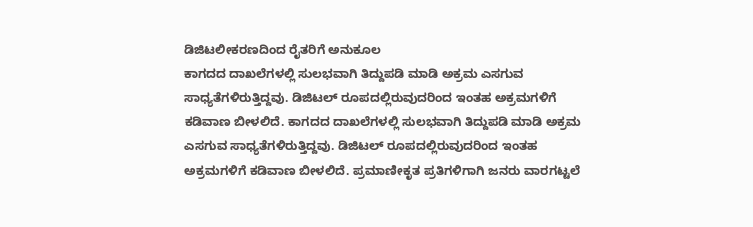ಡಿಜಿಟಲೀಕರಣದಿಂದ ರೈತರಿಗೆ ಅನುಕೂಲ
ಕಾಗದದ ದಾಖಲೆಗಳಲ್ಲಿ ಸುಲಭವಾಗಿ ತಿದ್ದುಪಡಿ ಮಾಡಿ ಅಕ್ರಮ ಎಸಗುವ ಸಾಧ್ಯತೆಗಳಿರುತ್ತಿದ್ದವು. ಡಿಜಿಟಲ್ ರೂಪದಲ್ಲಿರುವುದರಿಂದ ಇಂತಹ ಅಕ್ರಮಗಳಿಗೆ ಕಡಿವಾಣ ಬೀಳಲಿದೆ. ಕಾಗದದ ದಾಖಲೆಗಳಲ್ಲಿ ಸುಲಭವಾಗಿ ತಿದ್ದುಪಡಿ ಮಾಡಿ ಅಕ್ರಮ ಎಸಗುವ ಸಾಧ್ಯತೆಗಳಿರುತ್ತಿದ್ದವು. ಡಿಜಿಟಲ್ ರೂಪದಲ್ಲಿರುವುದರಿಂದ ಇಂತಹ ಅಕ್ರಮಗಳಿಗೆ ಕಡಿವಾಣ ಬೀಳಲಿದೆ. ಪ್ರಮಾಣೀಕೃತ ಪ್ರತಿಗಳಿಗಾಗಿ ಜನರು ವಾರಗಟ್ಟಲೆ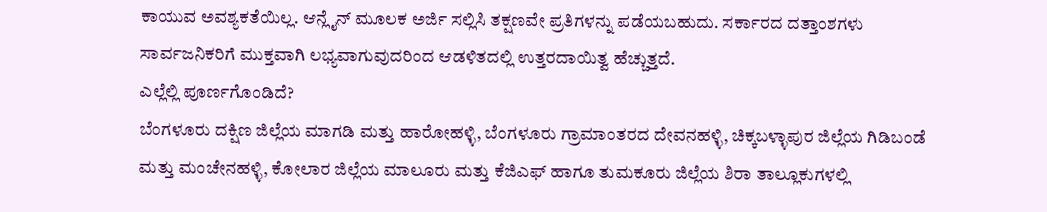ಕಾಯುವ ಅವಶ್ಯಕತೆಯಿಲ್ಲ. ಆನ್ಲೈನ್ ಮೂಲಕ ಅರ್ಜಿ ಸಲ್ಲಿಸಿ ತಕ್ಷಣವೇ ಪ್ರತಿಗಳನ್ನು ಪಡೆಯಬಹುದು. ಸರ್ಕಾರದ ದತ್ತಾಂಶಗಳು ಸಾರ್ವಜನಿಕರಿಗೆ ಮುಕ್ತವಾಗಿ ಲಭ್ಯವಾಗುವುದರಿಂದ ಆಡಳಿತದಲ್ಲಿ ಉತ್ತರದಾಯಿತ್ವ ಹೆಚ್ಚುತ್ತದೆ.
ಎಲ್ಲೆಲ್ಲಿ ಪೂರ್ಣಗೊಂಡಿದೆ?
ಬೆಂಗಳೂರು ದಕ್ಷಿಣ ಜಿಲ್ಲೆಯ ಮಾಗಡಿ ಮತ್ತು ಹಾರೋಹಳ್ಳಿ, ಬೆಂಗಳೂರು ಗ್ರಾಮಾಂತರದ ದೇವನಹಳ್ಳಿ, ಚಿಕ್ಕಬಳ್ಳಾಪುರ ಜಿಲ್ಲೆಯ ಗಿಡಿಬಂಡೆ ಮತ್ತು ಮಂಚೇನಹಳ್ಳಿ, ಕೋಲಾರ ಜಿಲ್ಲೆಯ ಮಾಲೂರು ಮತ್ತು ಕೆಜಿಎಫ್ ಹಾಗೂ ತುಮಕೂರು ಜಿಲ್ಲೆಯ ಶಿರಾ ತಾಲ್ಲೂಕುಗಳಲ್ಲಿ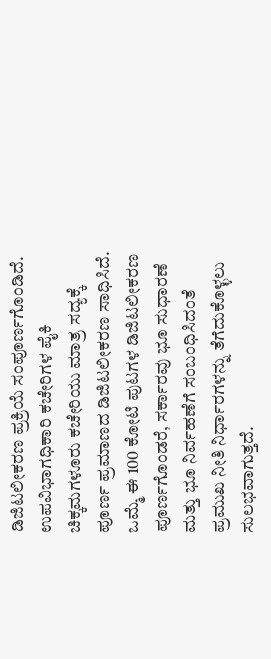ಡಿಜಿಟಲೀಕರಣ ಪ್ರಕ್ರಿಯೆ ಸಂಪೂರ್ಣಗೊಂಡಿದೆ. ಉಪವಿಭಾಗಧಿಕಾರಿ ಕಚೇರಿಗಳ ಪೈಕಿ ಚಿಕ್ಕಮಗಳೂರು ಕಚೇರಿಯು ಮಾತ್ರ ಸದ್ಯಕ್ಕೆ ಪೂರ್ಣ ಪ್ರಮಾಣದ ಡಿಜಿಟಲೀಕರಣ ಸಾಧಿಸಿದೆ. ಒಮ್ಮೆ ಈ 100 ಕೋಟಿ ಪುಟಗಳ ಡಿಜಿಟಲೀಕರಣ ಪೂರ್ಣಗೊಂಡರೆ, ಸರ್ಕಾರವು ಭೂ ಸುಧಾರಣೆ ಮತ್ತು ಭೂ ನಿರ್ವಹಣೆಗೆ ಸಂಬಂಧಿಸಿದಂತೆ ಪ್ರಮುಖ ನೀತಿ ನಿರ್ಧಾರಗಳನ್ನು ತೆಗೆದುಕೊಳ್ಳಲು ಸುಲಭವಾಗುತ್ತದೆ.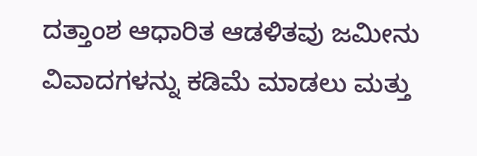ದತ್ತಾಂಶ ಆಧಾರಿತ ಆಡಳಿತವು ಜಮೀನು ವಿವಾದಗಳನ್ನು ಕಡಿಮೆ ಮಾಡಲು ಮತ್ತು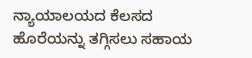ನ್ಯಾಯಾಲಯದ ಕೆಲಸದ ಹೊರೆಯನ್ನು ತಗ್ಗಿಸಲು ಸಹಾಯ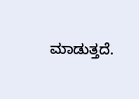ಮಾಡುತ್ತದೆ.